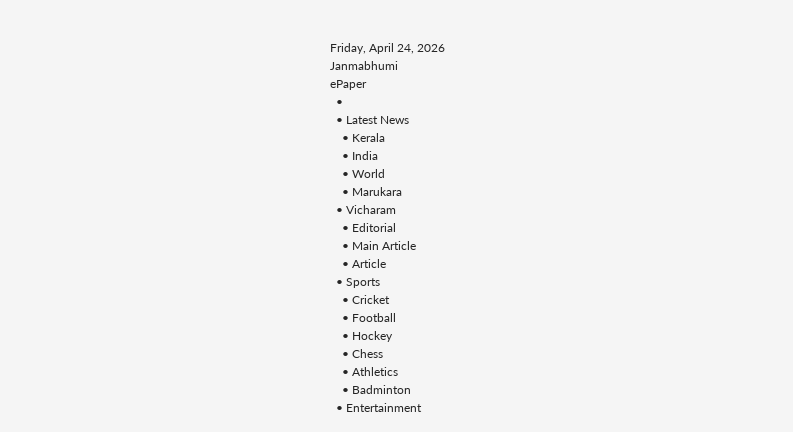Friday, April 24, 2026
Janmabhumi
ePaper
  •
  • Latest News
    • Kerala
    • India
    • World
    • Marukara
  • Vicharam
    • Editorial
    • Main Article
    • Article
  • Sports
    • Cricket
    • Football
    • Hockey
    • Chess
    • Athletics
    • Badminton
  • Entertainment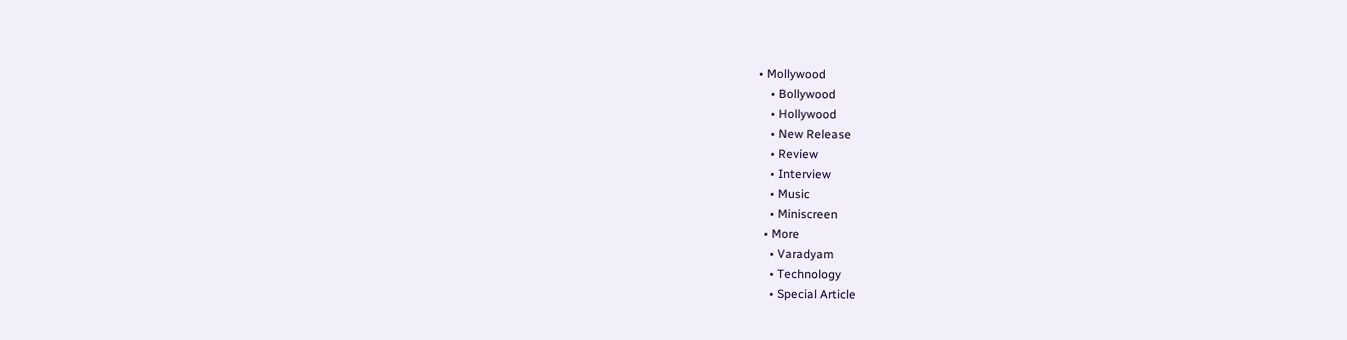• Mollywood
    • Bollywood
    • Hollywood
    • New Release
    • Review
    • Interview
    • Music
    • Miniscreen
  • More
    • Varadyam
    • Technology
    • Special Article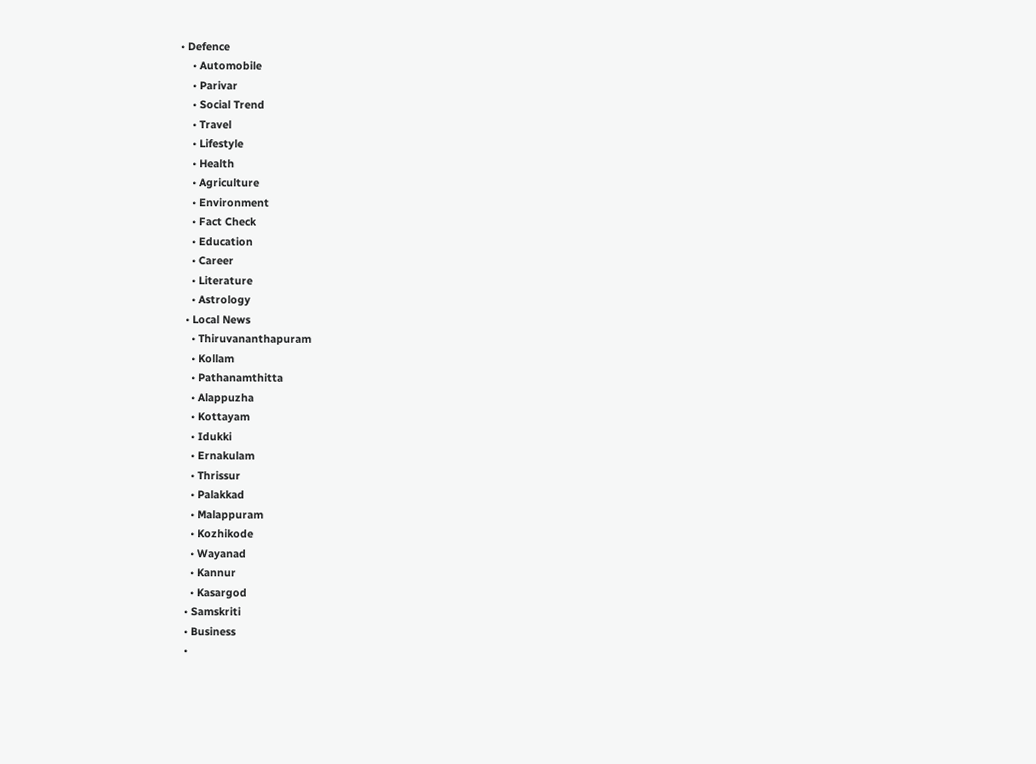• Defence
    • Automobile
    • Parivar
    • Social Trend
    • Travel
    • Lifestyle
    • Health
    • Agriculture
    • Environment
    • Fact Check
    • Education
    • Career
    • Literature
    • Astrology
  • Local News
    • Thiruvananthapuram
    • Kollam
    • Pathanamthitta
    • Alappuzha
    • Kottayam
    • Idukki
    • Ernakulam
    • Thrissur
    • Palakkad
    • Malappuram
    • Kozhikode
    • Wayanad
    • Kannur
    • Kasargod
  • Samskriti
  • Business
  •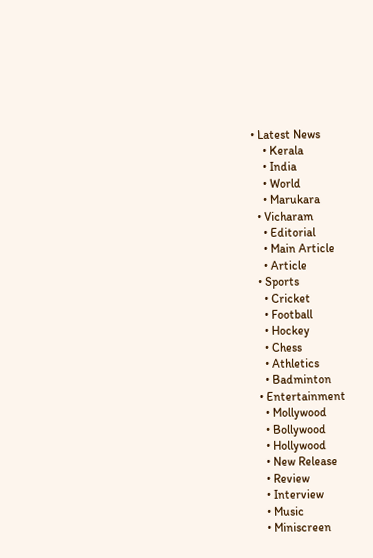• Latest News
    • Kerala
    • India
    • World
    • Marukara
  • Vicharam
    • Editorial
    • Main Article
    • Article
  • Sports
    • Cricket
    • Football
    • Hockey
    • Chess
    • Athletics
    • Badminton
  • Entertainment
    • Mollywood
    • Bollywood
    • Hollywood
    • New Release
    • Review
    • Interview
    • Music
    • Miniscreen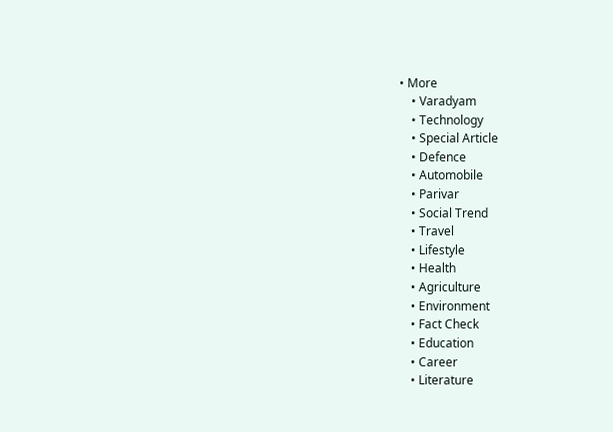• More
    • Varadyam
    • Technology
    • Special Article
    • Defence
    • Automobile
    • Parivar
    • Social Trend
    • Travel
    • Lifestyle
    • Health
    • Agriculture
    • Environment
    • Fact Check
    • Education
    • Career
    • Literature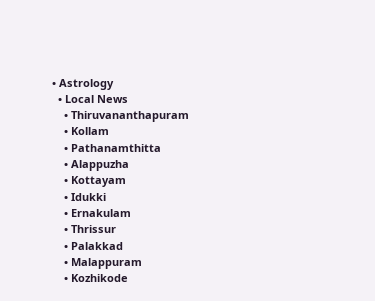• Astrology
  • Local News
    • Thiruvananthapuram
    • Kollam
    • Pathanamthitta
    • Alappuzha
    • Kottayam
    • Idukki
    • Ernakulam
    • Thrissur
    • Palakkad
    • Malappuram
    • Kozhikode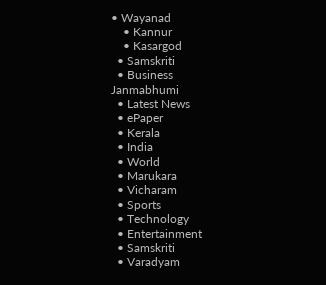• Wayanad
    • Kannur
    • Kasargod
  • Samskriti
  • Business
Janmabhumi
  • Latest News
  • ePaper
  • Kerala
  • India
  • World
  • Marukara
  • Vicharam
  • Sports
  • Technology
  • Entertainment
  • Samskriti
  • Varadyam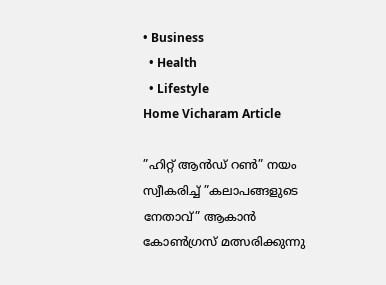• Business
  • Health
  • Lifestyle
Home Vicharam Article

”ഹിറ്റ് ആന്‍ഡ് റണ്‍” നയം സ്വീകരിച്ച് ”കലാപങ്ങളുടെ നേതാവ്” ആകാന്‍ കോണ്‍ഗ്രസ് മത്സരിക്കുന്നു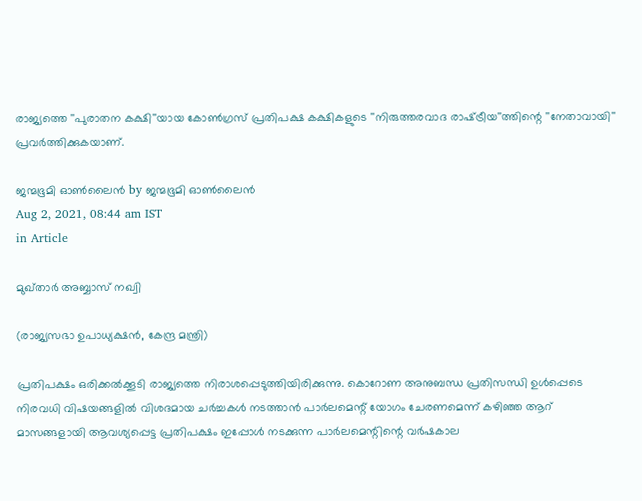രാജ്യത്തെ ''പുരാതന കക്ഷി''യായ കോണ്‍ഗ്രസ് പ്രതിപക്ഷ കക്ഷികളുടെ ''നിരുത്തരവാദ രാഷ്‌ട്രീയ''ത്തിന്റെ ''നേതാവായി'' പ്രവര്‍ത്തിക്കുകയാണ്.

ജന്മഭൂമി ഓണ്‍ലൈന്‍ by ജന്മഭൂമി ഓണ്‍ലൈന്‍
Aug 2, 2021, 08:44 am IST
in Article

മുഖ്താര്‍ അബ്ബാസ് നഖ്വി

(രാജ്യസഭാ ഉപാധ്യക്ഷന്‍, കേന്ദ്ര മന്ത്രി)

പ്രതിപക്ഷം ഒരിക്കല്‍ക്കൂടി രാജ്യത്തെ നിരാശപ്പെടുത്തിയിരിക്കുന്നു. കൊറോണ അനുബന്ധ പ്രതിസന്ധി ഉള്‍പ്പെടെ നിരവധി വിഷയങ്ങളില്‍ വിശദമായ ചര്‍ച്ചകള്‍ നടത്താന്‍ പാര്‍ലമെന്റ് യോഗം ചേരണമെന്ന് കഴിഞ്ഞ ആറ് മാസങ്ങളായി ആവശ്യപ്പെട്ട പ്രതിപക്ഷം ഇപ്പോള്‍ നടക്കുന്ന പാര്‍ലമെന്റിന്റെ വര്‍ഷകാല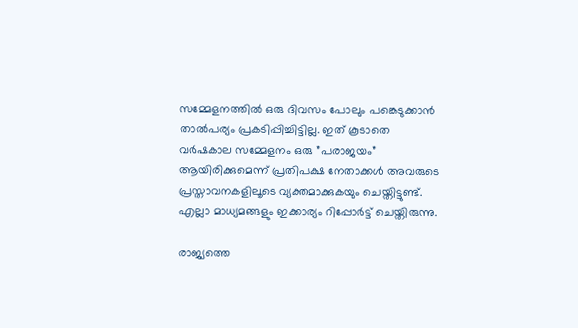സമ്മേളനത്തില്‍ ഒരു ദിവസം പോലും പങ്കെടുക്കാന്‍ താല്‍പര്യം പ്രകടിപ്പിച്ചിട്ടില്ല. ഇത് കൂടാതെ വര്‍ഷകാല സമ്മേളനം ഒരു ”പരാജയം” ആയിരിക്കുമെന്ന് പ്രതിപക്ഷ നേതാക്കള്‍ അവരുടെ പ്രസ്താവനകളിലൂടെ വ്യക്തമാക്കുകയും ചെയ്തിട്ടുണ്ട്. എല്ലാ മാധ്യമങ്ങളും ഇക്കാര്യം റിപ്പോര്‍ട്ട് ചെയ്തിരുന്നു.

രാജ്യത്തെ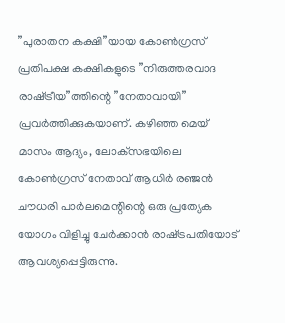”പുരാതന കക്ഷി”യായ കോണ്‍ഗ്രസ് പ്രതിപക്ഷ കക്ഷികളുടെ ”നിരുത്തരവാദ രാഷ്‌ട്രീയ”ത്തിന്റെ ”നേതാവായി” പ്രവര്‍ത്തിക്കുകയാണ്. കഴിഞ്ഞ മെയ് മാസം ആദ്യം, ലോക്‌സഭയിലെ കോണ്‍ഗ്രസ് നേതാവ് ആധിര്‍ രഞ്ജന്‍ ചൗധരി പാര്‍ലമെന്റിന്റെ ഒരു പ്രത്യേക യോഗം വിളിച്ചു ചേര്‍ക്കാന്‍ രാഷ്‌ട്രപതിയോട് ആവശ്യപ്പെട്ടിരുന്നു.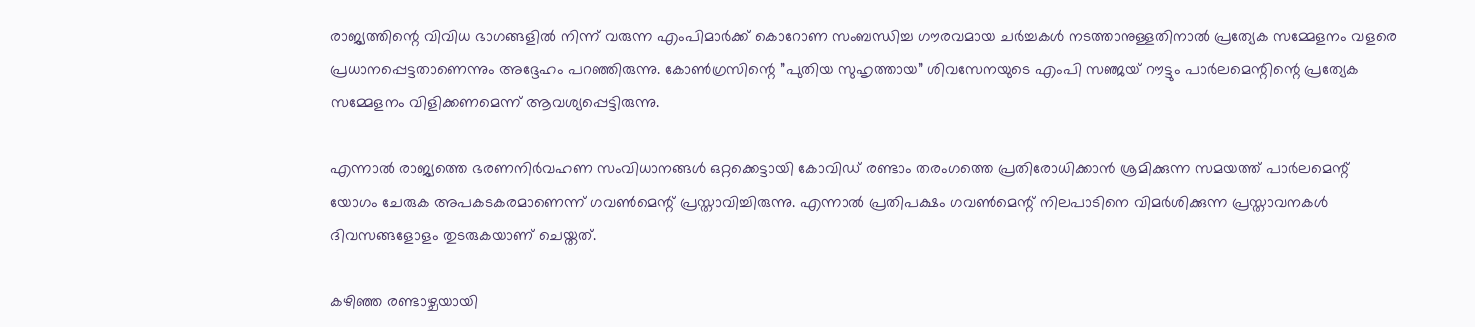രാജ്യത്തിന്റെ വിവിധ ഭാഗങ്ങളില്‍ നിന്ന് വരുന്ന എംപിമാര്‍ക്ക് കൊറോണ സംബന്ധിച്ച ഗൗരവമായ ചര്‍ച്ചകള്‍ നടത്താനുള്ളതിനാല്‍ പ്രത്യേക സമ്മേളനം വളരെ പ്രധാനപ്പെട്ടതാണെന്നും അദ്ദേഹം പറഞ്ഞിരുന്നു. കോണ്‍ഗ്രസിന്റെ ”പുതിയ സുഹൃത്തായ” ശിവസേനയുടെ എംപി സഞ്ജയ് റൗട്ടും പാര്‍ലമെന്റിന്റെ പ്രത്യേക സമ്മേളനം വിളിക്കണമെന്ന് ആവശ്യപ്പെട്ടിരുന്നു.

എന്നാല്‍ രാജ്യത്തെ ഭരണനിര്‍വഹണ സംവിധാനങ്ങള്‍ ഒറ്റക്കെട്ടായി കോവിഡ് രണ്ടാം തരംഗത്തെ പ്രതിരോധിക്കാന്‍ ശ്രമിക്കുന്ന സമയത്ത് പാര്‍ലമെന്റ് യോഗം ചേരുക അപകടകരമാണെന്ന് ഗവണ്‍മെന്റ് പ്രസ്താവിച്ചിരുന്നു. എന്നാല്‍ പ്രതിപക്ഷം ഗവണ്‍മെന്റ് നിലപാടിനെ വിമര്‍ശിക്കുന്ന പ്രസ്താവനകള്‍ ദിവസങ്ങളോളം തുടരുകയാണ് ചെയ്തത്.

കഴിഞ്ഞ രണ്ടാഴ്ചയായി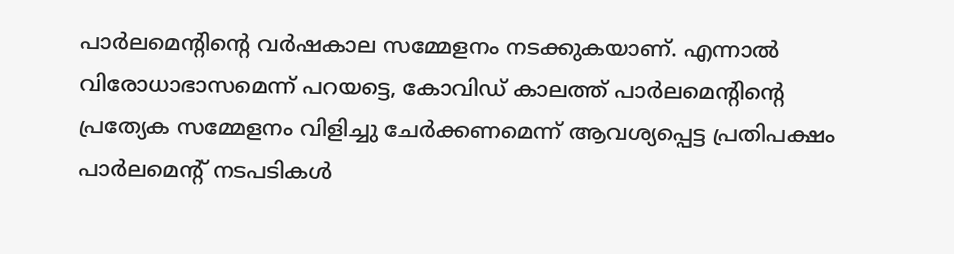പാര്‍ലമെന്റിന്റെ വര്‍ഷകാല സമ്മേളനം നടക്കുകയാണ്. എന്നാല്‍ വിരോധാഭാസമെന്ന് പറയട്ടെ, കോവിഡ് കാലത്ത് പാര്‍ലമെന്റിന്റെ പ്രത്യേക സമ്മേളനം വിളിച്ചു ചേര്‍ക്കണമെന്ന് ആവശ്യപ്പെട്ട പ്രതിപക്ഷം പാര്‍ലമെന്റ് നടപടികള്‍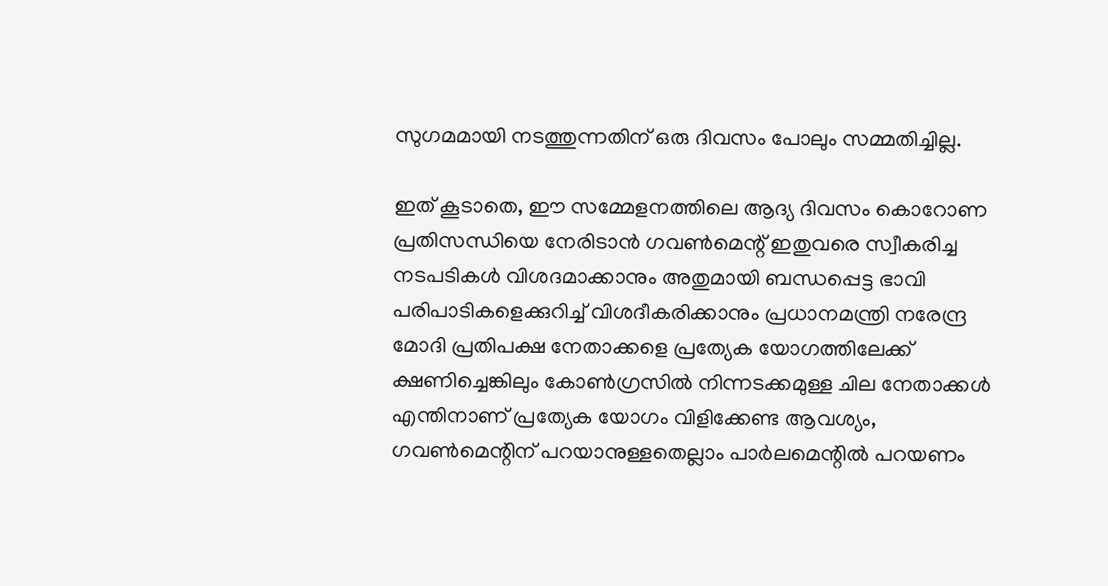സുഗമമായി നടത്തുന്നതിന് ഒരു ദിവസം പോലും സമ്മതിച്ചില്ല.

ഇത് കൂടാതെ, ഈ സമ്മേളനത്തിലെ ആദ്യ ദിവസം കൊറോണ പ്രതിസന്ധിയെ നേരിടാന്‍ ഗവണ്‍മെന്റ് ഇതുവരെ സ്വീകരിച്ച നടപടികള്‍ വിശദമാക്കാനും അതുമായി ബന്ധപ്പെട്ട ഭാവി പരിപാടികളെക്കുറിച്ച് വിശദീകരിക്കാനും പ്രധാനമന്ത്രി നരേന്ദ്ര മോദി പ്രതിപക്ഷ നേതാക്കളെ പ്രത്യേക യോഗത്തിലേക്ക് ക്ഷണിച്ചെങ്കിലും കോണ്‍ഗ്രസില്‍ നിന്നടക്കമുള്ള ചില നേതാക്കള്‍ എന്തിനാണ് പ്രത്യേക യോഗം വിളിക്കേണ്ട ആവശ്യം, ഗവണ്‍മെന്റിന് പറയാനുള്ളതെല്ലാം പാര്‍ലമെന്റില്‍ പറയണം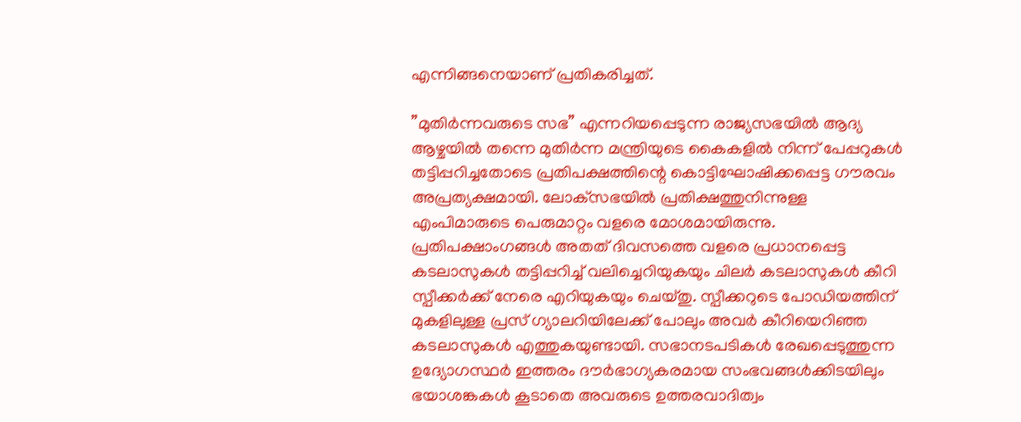എന്നിങ്ങനെയാണ് പ്രതികരിച്ചത്.

”മുതിര്‍ന്നവരുടെ സഭ” എന്നറിയപ്പെടുന്ന രാജ്യസഭയില്‍ ആദ്യ ആഴ്ചയില്‍ തന്നെ മുതിര്‍ന്ന മന്ത്രിയുടെ കൈകളില്‍ നിന്ന് പേപ്പറുകള്‍ തട്ടിപ്പറിച്ചതോടെ പ്രതിപക്ഷത്തിന്റെ കൊട്ടിഘോഷിക്കപ്പെട്ട ഗൗരവം അപ്രത്യക്ഷമായി. ലോക്‌സഭയില്‍ പ്രതിക്ഷത്തുനിന്നുള്ള എംപിമാരുടെ പെരുമാറ്റം വളരെ മോശമായിരുന്നു. പ്രതിപക്ഷാംഗങ്ങള്‍ അതത് ദിവസത്തെ വളരെ പ്രധാനപ്പെട്ട കടലാസുകള്‍ തട്ടിപ്പറിച്ച് വലിച്ചെറിയുകയും ചിലര്‍ കടലാസുകള്‍ കീറി സ്പീക്കര്‍ക്ക് നേരെ എറിയുകയും ചെയ്തു. സ്പീക്കറുടെ പോഡിയത്തിന് മുകളിലുള്ള പ്രസ് ഗ്യാലറിയിലേക്ക് പോലും അവര്‍ കീറിയെറിഞ്ഞ കടലാസുകള്‍ എത്തുകയുണ്ടായി. സഭാനടപടികള്‍ രേഖപ്പെടുത്തുന്ന ഉദ്യോഗസ്ഥര്‍ ഇത്തരം ദൗര്‍ഭാഗ്യകരമായ സംഭവങ്ങള്‍ക്കിടയിലും ഭയാശങ്കകള്‍ കൂടാതെ അവരുടെ ഉത്തരവാദിത്വം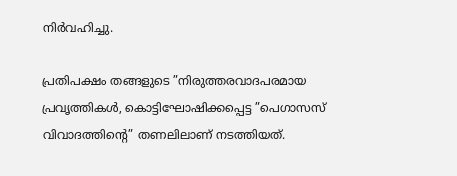നിര്‍വഹിച്ചു.

പ്രതിപക്ഷം തങ്ങളുടെ ”നിരുത്തരവാദപരമായ പ്രവൃത്തികള്‍, കൊട്ടിഘോഷിക്കപ്പെട്ട ”പെഗാസസ് വിവാദത്തിന്റെ” തണലിലാണ് നടത്തിയത്.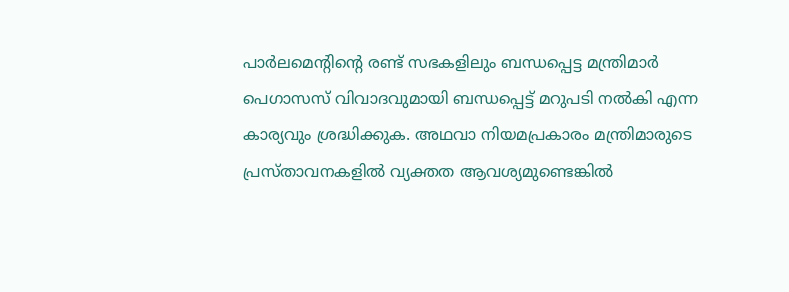പാര്‍ലമെന്റിന്റെ രണ്ട് സഭകളിലും ബന്ധപ്പെട്ട മന്ത്രിമാര്‍ പെഗാസസ് വിവാദവുമായി ബന്ധപ്പെട്ട് മറുപടി നല്‍കി എന്ന കാര്യവും ശ്രദ്ധിക്കുക. അഥവാ നിയമപ്രകാരം മന്ത്രിമാരുടെ പ്രസ്താവനകളില്‍ വ്യക്തത ആവശ്യമുണ്ടെങ്കില്‍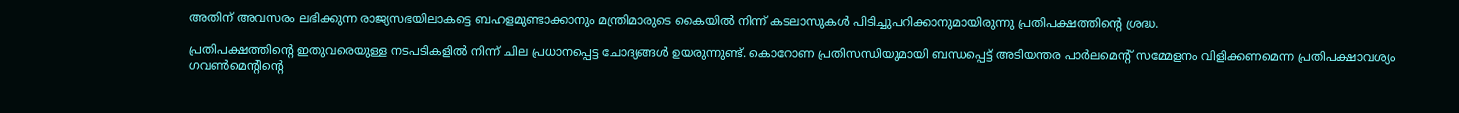അതിന് അവസരം ലഭിക്കുന്ന രാജ്യസഭയിലാകട്ടെ ബഹളമുണ്ടാക്കാനും മന്ത്രിമാരുടെ കൈയില്‍ നിന്ന് കടലാസുകള്‍ പിടിച്ചുപറിക്കാനുമായിരുന്നു പ്രതിപക്ഷത്തിന്റെ ശ്രദ്ധ.

പ്രതിപക്ഷത്തിന്റെ ഇതുവരെയുള്ള നടപടികളില്‍ നിന്ന് ചില പ്രധാനപ്പെട്ട ചോദ്യങ്ങള്‍ ഉയരുന്നുണ്ട്. കൊറോണ പ്രതിസന്ധിയുമായി ബന്ധപ്പെട്ട് അടിയന്തര പാര്‍ലമെന്റ് സമ്മേളനം വിളിക്കണമെന്ന പ്രതിപക്ഷാവശ്യം ഗവണ്‍മെന്റിന്റെ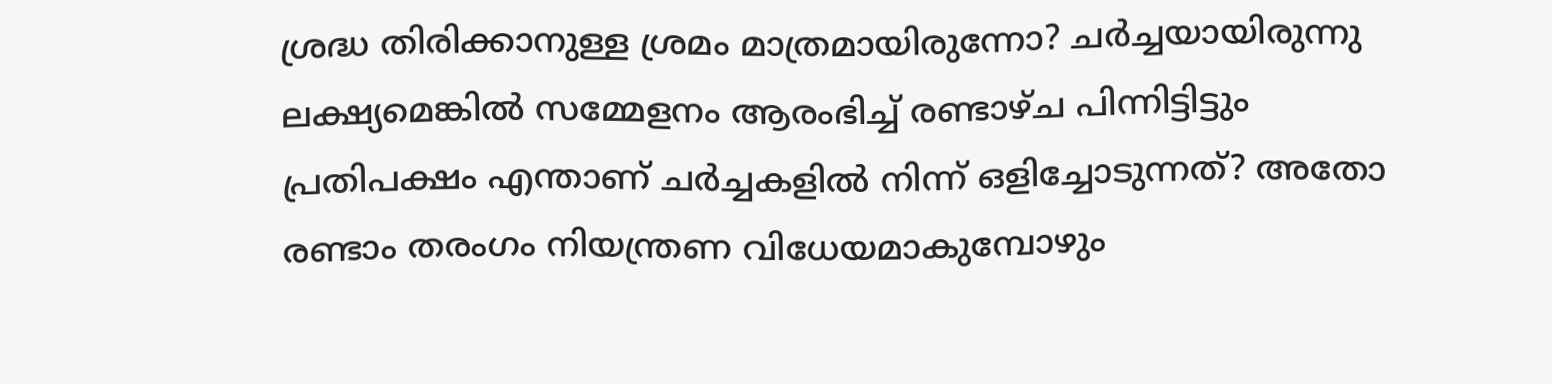ശ്രദ്ധ തിരിക്കാനുള്ള ശ്രമം മാത്രമായിരുന്നോ? ചര്‍ച്ചയായിരുന്നു ലക്ഷ്യമെങ്കില്‍ സമ്മേളനം ആരംഭിച്ച് രണ്ടാഴ്ച പിന്നിട്ടിട്ടും പ്രതിപക്ഷം എന്താണ് ചര്‍ച്ചകളില്‍ നിന്ന് ഒളിച്ചോടുന്നത്? അതോ രണ്ടാം തരംഗം നിയന്ത്രണ വിധേയമാകുമ്പോഴും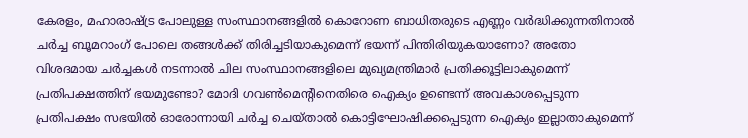കേരളം, മഹാരാഷ്‌ട്ര പോലുള്ള സംസ്ഥാനങ്ങളില്‍ കൊറോണ ബാധിതരുടെ എണ്ണം വര്‍ദ്ധിക്കുന്നതിനാല്‍ ചര്‍ച്ച ബൂമറാംഗ് പോലെ തങ്ങള്‍ക്ക് തിരിച്ചടിയാകുമെന്ന് ഭയന്ന് പിന്തിരിയുകയാണോ? അതോ വിശദമായ ചര്‍ച്ചകള്‍ നടന്നാല്‍ ചില സംസ്ഥാനങ്ങളിലെ മുഖ്യമന്ത്രിമാര്‍ പ്രതിക്കൂട്ടിലാകുമെന്ന് പ്രതിപക്ഷത്തിന് ഭയമുണ്ടോ? മോദി ഗവണ്‍മെന്റിനെതിരെ ഐക്യം ഉണ്ടെന്ന് അവകാശപ്പെടുന്ന പ്രതിപക്ഷം സഭയില്‍ ഓരോന്നായി ചര്‍ച്ച ചെയ്താല്‍ കൊട്ടിഘോഷിക്കപ്പെടുന്ന ഐക്യം ഇല്ലാതാകുമെന്ന്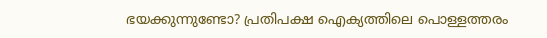ഭയക്കുന്നുണ്ടോ? പ്രതിപക്ഷ ഐക്യത്തിലെ പൊള്ളത്തരം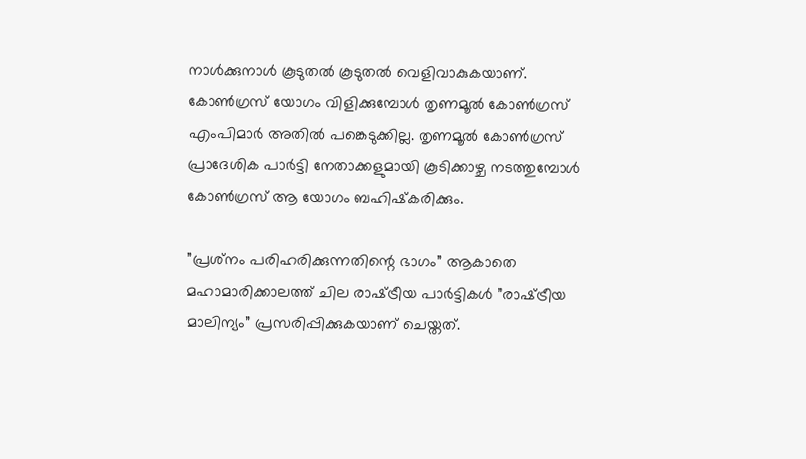നാള്‍ക്കുനാള്‍ കൂടുതല്‍ കൂടുതല്‍ വെളിവാകുകയാണ്. കോണ്‍ഗ്രസ് യോഗം വിളിക്കുമ്പോള്‍ തൃണമൂല്‍ കോണ്‍ഗ്രസ് എംപിമാര്‍ അതില്‍ പങ്കെടുക്കില്ല. തൃണമൂല്‍ കോണ്‍ഗ്രസ് പ്രാദേശിക പാര്‍ട്ടി നേതാക്കളുമായി കൂടിക്കാഴ്ച നടത്തുമ്പോള്‍ കോണ്‍ഗ്രസ് ആ യോഗം ബഹിഷ്‌കരിക്കും.

”പ്രശ്‌നം പരിഹരിക്കുന്നതിന്റെ ഭാഗം” ആകാതെ മഹാമാരിക്കാലത്ത് ചില രാഷ്‌ട്രീയ പാര്‍ട്ടികള്‍ ”രാഷ്‌ട്രീയ മാലിന്യം” പ്രസരിപ്പിക്കുകയാണ് ചെയ്തത്.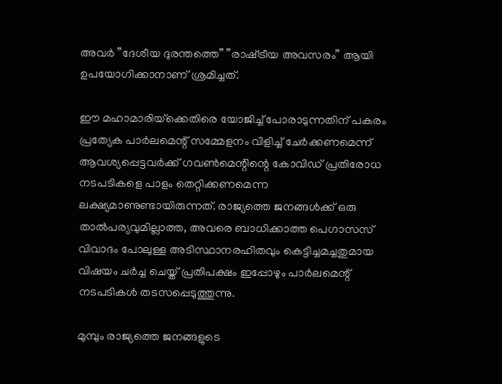അവര്‍ ”ദേശീയ ദുരന്തത്തെ” ”രാഷ്‌ട്രീയ അവസരം” ആയി ഉപയോഗിക്കാനാണ് ശ്രമിച്ചത്.

ഈ മഹാമാരിയ്‌ക്കെതിരെ യോജിച്ച് പോരാടുന്നതിന് പകരം പ്രത്യേക പാര്‍ലമെന്റ് സമ്മേളനം വിളിച്ച് ചേര്‍ക്കണമെന്ന് ആവശ്യപ്പെട്ടവര്‍ക്ക് ഗവണ്‍മെന്റിന്റെ കോവിഡ് പ്രതിരോധ നടപടികളെ പാളം തെറ്റിക്കണമെന്ന ലക്ഷ്യമാണുണ്ടായിരുന്നത്. രാജ്യത്തെ ജനങ്ങള്‍ക്ക് ഒരു താല്‍പര്യവുമില്ലാത്ത, അവരെ ബാധിക്കാത്ത പെഗാസസ് വിവാദം പോലുള്ള അടിസ്ഥാനരഹിതവും കെട്ടിച്ചമച്ചതുമായ വിഷയം ചര്‍ച്ച ചെയ്ത് പ്രതിപക്ഷം ഇപ്പോഴും പാര്‍ലമെന്റ് നടപടികള്‍ തടസപ്പെടുത്തുന്നു.

മുമ്പും രാജ്യത്തെ ജനങ്ങളുടെ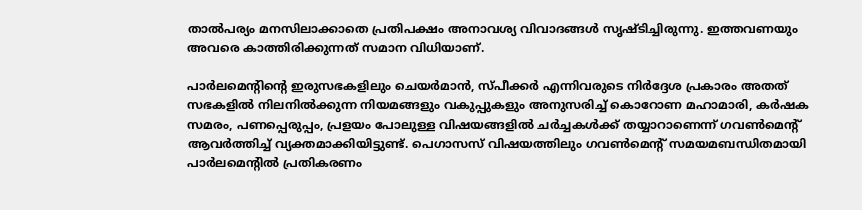താല്‍പര്യം മനസിലാക്കാതെ പ്രതിപക്ഷം അനാവശ്യ വിവാദങ്ങള്‍ സൃഷ്ടിച്ചിരുന്നു. ഇത്തവണയും അവരെ കാത്തിരിക്കുന്നത് സമാന വിധിയാണ്.

പാര്‍ലമെന്റിന്റെ ഇരുസഭകളിലും ചെയര്‍മാന്‍, സ്പീക്കര്‍ എന്നിവരുടെ നിര്‍ദ്ദേശ പ്രകാരം അതത് സഭകളില്‍ നിലനില്‍ക്കുന്ന നിയമങ്ങളും വകുപ്പുകളും അനുസരിച്ച് കൊറോണ മഹാമാരി, കര്‍ഷക സമരം, പണപ്പെരുപ്പം, പ്രളയം പോലുള്ള വിഷയങ്ങളില്‍ ചര്‍ച്ചകള്‍ക്ക് തയ്യാറാണെന്ന് ഗവണ്‍മെന്റ് ആവര്‍ത്തിച്ച് വ്യക്തമാക്കിയിട്ടുണ്ട്. പെഗാസസ് വിഷയത്തിലും ഗവണ്‍മെന്റ് സമയമബന്ധിതമായി പാര്‍ലമെന്റില്‍ പ്രതികരണം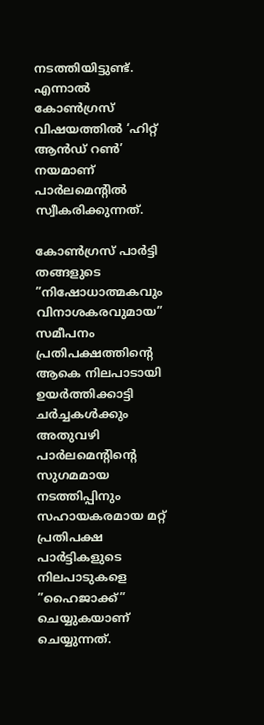നടത്തിയിട്ടുണ്ട്. എന്നാല്‍ കോണ്‍ഗ്രസ് വിഷയത്തില്‍ ‘ഹിറ്റ് ആന്‍ഡ് റണ്‍’ നയമാണ് പാര്‍ലമെന്റില്‍ സ്വീകരിക്കുന്നത്.

കോണ്‍ഗ്രസ് പാര്‍ട്ടി തങ്ങളുടെ ”നിഷോധാത്മകവും വിനാശകരവുമായ” സമീപനം പ്രതിപക്ഷത്തിന്റെ ആകെ നിലപാടായി ഉയര്‍ത്തിക്കാട്ടി ചര്‍ച്ചകള്‍ക്കും അതുവഴി പാര്‍ലമെന്റിന്റെ സുഗമമായ നടത്തിപ്പിനും സഹായകരമായ മറ്റ് പ്രതിപക്ഷ പാര്‍ട്ടികളുടെ നിലപാടുകളെ ”ഹൈജാക്ക്” ചെയ്യുകയാണ് ചെയ്യുന്നത്.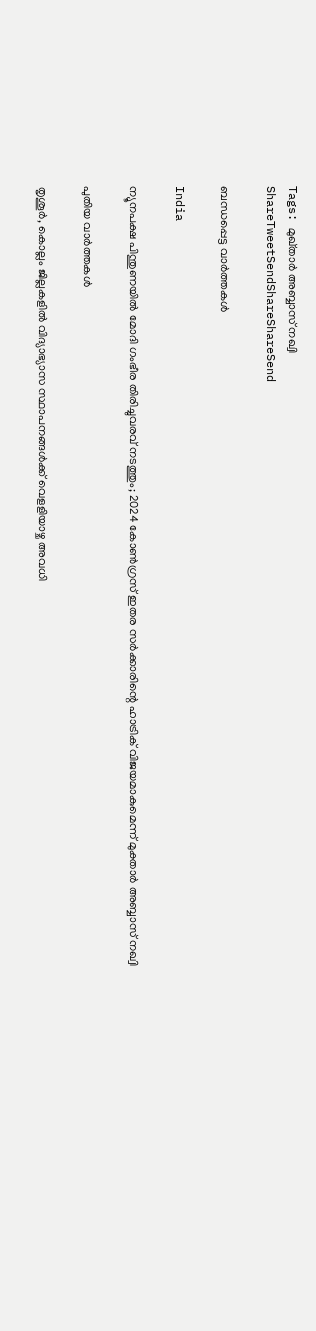Tags: മുഖ്താര്‍ അബ്ബാസ് നഖ്വി
ShareTweetSendShareShareSend

ബന്ധപ്പെട്ട വാര്‍ത്തകള്‍

India

ന്യൂനപക്ഷ പിന്തുണയില്‍ മോദി ഗംഭീര തിരിച്ചുവരവ് നടത്തും; 2024 കോണ്‍ഗ്രസ് ഇതര സര്‍ക്കാരിന്റെ ഹാട്രിക് വിജയമാകുമെന്ന് മുക്താര്‍ അബ്ബാസ് നഖ്വി

പുതിയ വാര്‍ത്തകള്‍

തൃശൂര്‍, കൊല്ലം ജില്ലകളില്‍ വിദ്യാഭ്യാസ സ്ഥാപനങ്ങള്‍ക്ക് വെളളിയാഴ്ച അവധി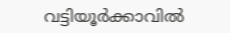വട്ടിയൂര്‍ക്കാവില്‍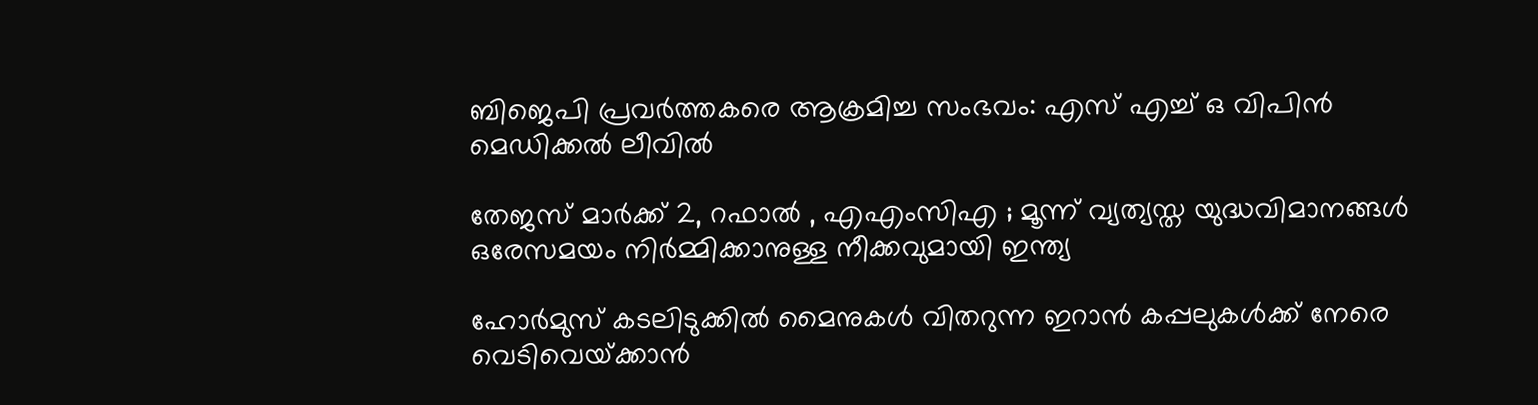ബിജെപി പ്രവര്‍ത്തകരെ ആക്രമിച്ച സംഭവം: എസ് എച്ച് ഒ വിപിന്‍ മെഡിക്കല്‍ ലീവില്‍

തേജസ് മാർക്ക് 2, റഫാൽ , എഎംസിഎ ; മൂന്ന് വ്യത്യസ്ത യുദ്ധവിമാനങ്ങൾ ഒരേസമയം നിർമ്മിക്കാനുള്ള നീക്കവുമായി ഇന്ത്യ

ഹോര്‍മുസ് കടലിടുക്കില്‍ മൈനുകള്‍ വിതറുന്ന ഇറാന്‍ കപ്പലുകള്‍ക്ക് നേരെ വെടിവെയ്‌ക്കാന്‍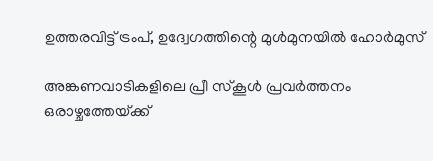ഉത്തരവിട്ട് ട്രംപ്, ഉദ്വേഗത്തിന്റെ മുള്‍മുനയില്‍ ഹോര്‍മുസ്

അങ്കണവാടികളിലെ പ്രീ സ്‌കൂള്‍ പ്രവര്‍ത്തനം ഒരാഴ്ചത്തേയ്‌ക്ക്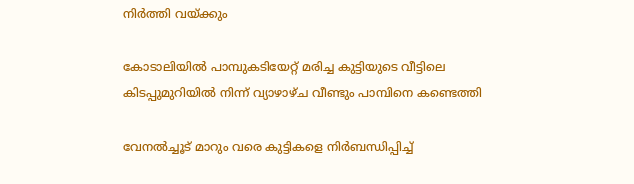നിര്‍ത്തി വയ്‌ക്കും

കോടാലിയില്‍ പാമ്പുകടിയേറ്റ് മരിച്ച കുട്ടിയുടെ വീട്ടിലെ കിടപ്പുമുറിയില്‍ നിന്ന് വ്യാഴാഴ്ച വീണ്ടും പാമ്പിനെ കണ്ടെത്തി

വേനല്‍ച്ചൂട് മാറും വരെ കുട്ടികളെ നിര്‍ബന്ധിപ്പിച്ച്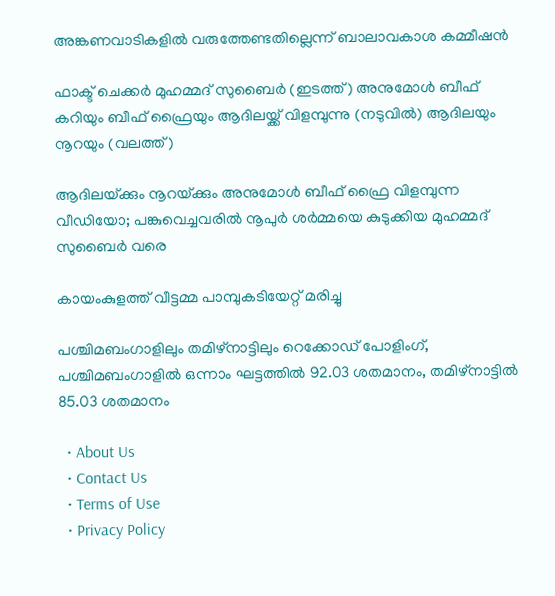അങ്കണവാടികളില്‍ വരുത്തേണ്ടതില്ലെന്ന് ബാലാവകാശ കമ്മീഷന്‍

ഫാക്ട് ചെക്കര്‍ മുഹമ്മദ് സുബൈര്‍ (ഇടത്ത്) അനുമോള്‍ ബീഫ് കറിയും ബീഫ് ഫ്രൈയും ആദിലയ്ക്ക് വിളമ്പുന്നു (നടുവില്‍) ആദിലയും നൂറയും (വലത്ത്)

ആദിലയ്‌ക്കും നൂറയ്‌ക്കും അനുമോള്‍ ബീഫ് ഫ്രൈ വിളമ്പുന്ന വീഡിയോ; പങ്കുവെച്ചവരില്‍ നൂപുര്‍ ശര്‍മ്മയെ കുടുക്കിയ മുഹമ്മദ് സുബൈര്‍ വരെ

കായംകുളത്ത് വീട്ടമ്മ പാമ്പുകടിയേറ്റ് മരിച്ചു

പശ്ചിമബംഗാളിലും തമിഴ്‌നാട്ടിലും റെക്കോഡ് പോളിംഗ്, പശ്ചിമബംഗാളില്‍ ഒന്നാം ഘട്ടത്തില്‍ 92.03 ശതമാനം, തമിഴ്‌നാട്ടില്‍ 85.03 ശതമാനം

  • About Us
  • Contact Us
  • Terms of Use
  • Privacy Policy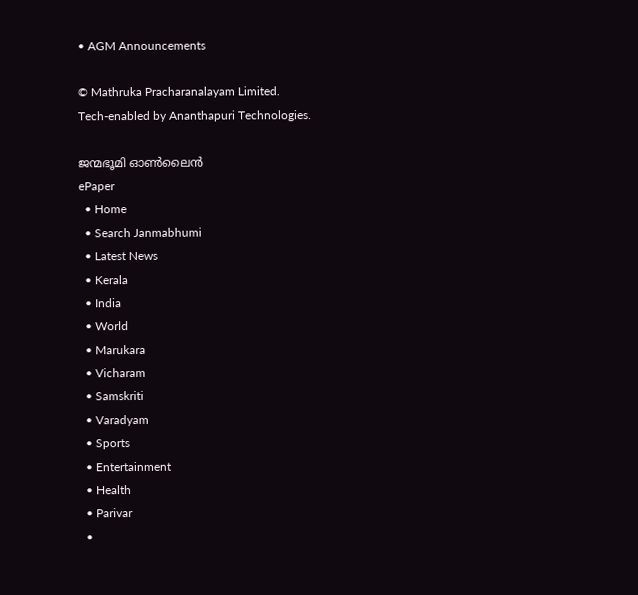• AGM Announcements

© Mathruka Pracharanalayam Limited.
Tech-enabled by Ananthapuri Technologies.

ജന്മഭൂമി ഓണ്‍ലൈന്‍
ePaper
  • Home
  • Search Janmabhumi
  • Latest News
  • Kerala
  • India
  • World
  • Marukara
  • Vicharam
  • Samskriti
  • Varadyam
  • Sports
  • Entertainment
  • Health
  • Parivar
  •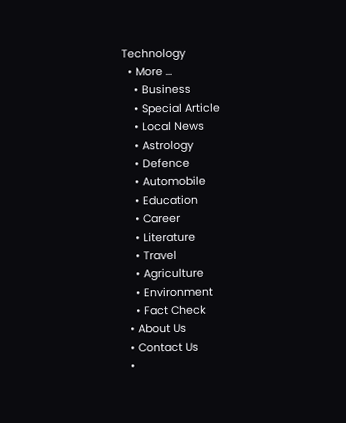Technology
  • More …
    • Business
    • Special Article
    • Local News
    • Astrology
    • Defence
    • Automobile
    • Education
    • Career
    • Literature
    • Travel
    • Agriculture
    • Environment
    • Fact Check
  • About Us
  • Contact Us
  •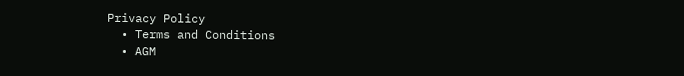Privacy Policy
  • Terms and Conditions
  • AGM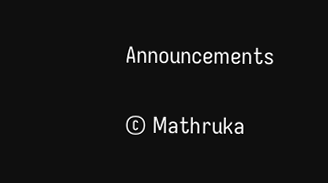Announcements

© Mathruka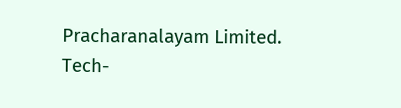Pracharanalayam Limited.
Tech-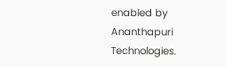enabled by Ananthapuri Technologies.